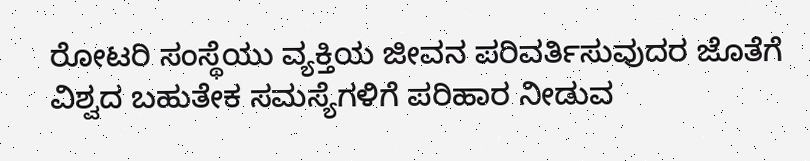ರೋಟರಿ ಸಂಸ್ಥೆಯು ವ್ಯಕ್ತಿಯ ಜೀವನ ಪರಿವರ್ತಿಸುವುದರ ಜೊತೆಗೆ ವಿಶ್ವದ ಬಹುತೇಕ ಸಮಸ್ಯೆಗಳಿಗೆ ಪರಿಹಾರ ನೀಡುವ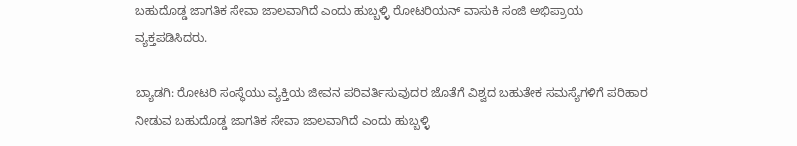ಬಹುದೊಡ್ಡ ಜಾಗತಿಕ ಸೇವಾ ಜಾಲವಾಗಿದೆ ಎಂದು ಹುಬ್ಬಳ್ಳಿ ರೋಟರಿಯನ್ ವಾಸುಕಿ ಸಂಜಿ ಅಭಿಪ್ರಾಯ ವ್ಯಕ್ತಪಡಿಸಿದರು.

ಬ್ಯಾಡಗಿ: ರೋಟರಿ ಸಂಸ್ಥೆಯು ವ್ಯಕ್ತಿಯ ಜೀವನ ಪರಿವರ್ತಿಸುವುದರ ಜೊತೆಗೆ ವಿಶ್ವದ ಬಹುತೇಕ ಸಮಸ್ಯೆಗಳಿಗೆ ಪರಿಹಾರ ನೀಡುವ ಬಹುದೊಡ್ಡ ಜಾಗತಿಕ ಸೇವಾ ಜಾಲವಾಗಿದೆ ಎಂದು ಹುಬ್ಬಳ್ಳಿ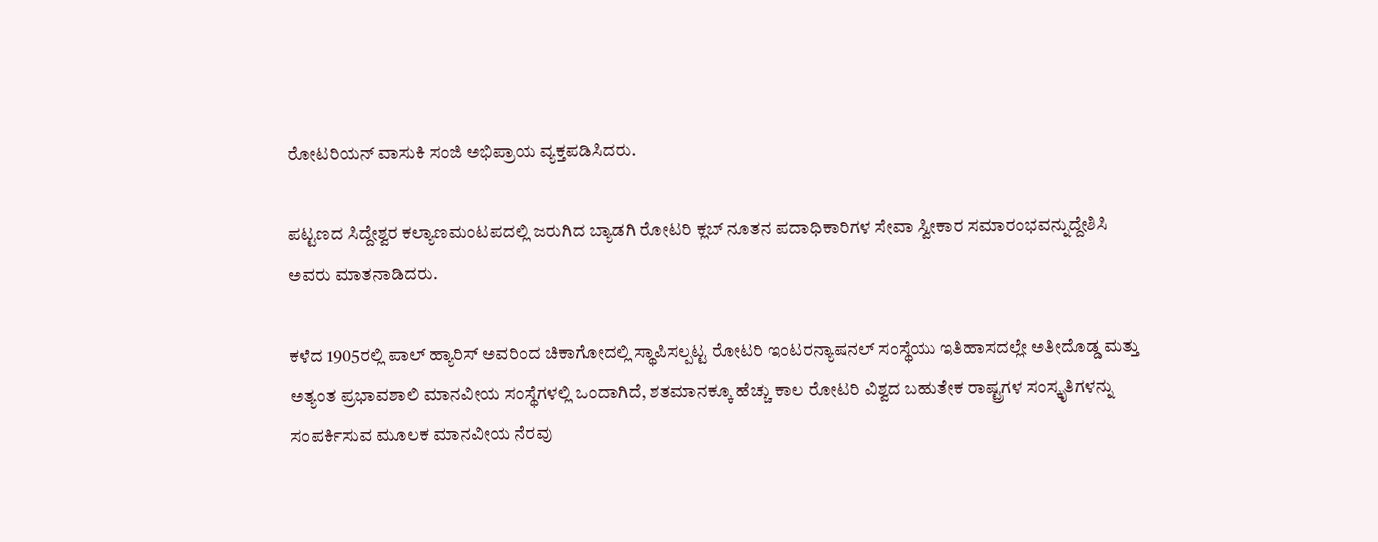ರೋಟರಿಯನ್ ವಾಸುಕಿ ಸಂಜಿ ಅಭಿಪ್ರಾಯ ವ್ಯಕ್ತಪಡಿಸಿದರು.

ಪಟ್ಟಣದ ಸಿದ್ದೇಶ್ವರ ಕಲ್ಯಾಣಮಂಟಪದಲ್ಲಿ ಜರುಗಿದ ಬ್ಯಾಡಗಿ ರೋಟರಿ ಕ್ಲಬ್ ನೂತನ ಪದಾಧಿಕಾರಿಗಳ ಸೇವಾ ಸ್ವೀಕಾರ ಸಮಾರಂಭವನ್ನುದ್ದೇಶಿಸಿ ಅವರು ಮಾತನಾಡಿದರು.

ಕಳೆದ 1905ರಲ್ಲಿ ಪಾಲ್ ಹ್ಯಾರಿಸ್ ಅವರಿಂದ ಚಿಕಾಗೋದಲ್ಲಿ ಸ್ಥಾಪಿಸಲ್ಪಟ್ಟ ರೋಟರಿ ಇಂಟರನ್ಯಾಷನಲ್ ಸಂಸ್ಥೆಯು ಇತಿಹಾಸದಲ್ಲೇ ಅತೀದೊಡ್ಡ ಮತ್ತು ಅತ್ಯಂತ ಪ್ರಭಾವಶಾಲಿ ಮಾನವೀಯ ಸಂಸ್ಥೆಗಳಲ್ಲಿ ಒಂದಾಗಿದೆ, ಶತಮಾನಕ್ಕೂ ಹೆಚ್ಚು ಕಾಲ ರೋಟರಿ ವಿಶ್ವದ ಬಹುತೇಕ ರಾಷ್ಟ್ರಗಳ ಸಂಸ್ಕೃತಿಗಳನ್ನು ಸಂಪರ್ಕಿಸುವ ಮೂಲಕ ಮಾನವೀಯ ನೆರವು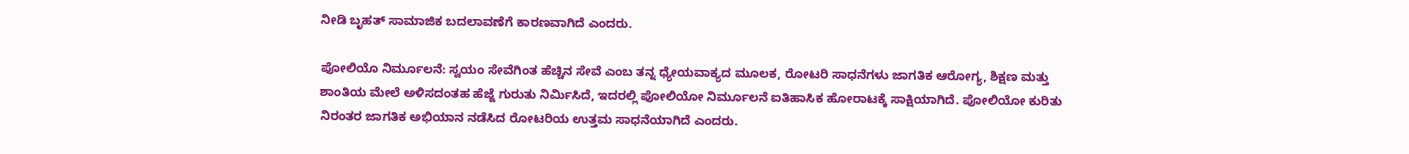ನೀಡಿ ಬೃಹತ್ ಸಾಮಾಜಿಕ ಬದಲಾವಣೆಗೆ ಕಾರಣವಾಗಿದೆ ಎಂದರು.

ಪೋಲಿಯೊ ನಿರ್ಮೂಲನೆ: ಸ್ವಯಂ ಸೇವೆಗಿಂತ ಹೆಚ್ಚಿನ ಸೇವೆ ಎಂಬ ತನ್ನ ಧ್ಯೇಯವಾಕ್ಯದ ಮೂಲಕ, ರೋಟರಿ ಸಾಧನೆಗಳು ಜಾಗತಿಕ ಆರೋಗ್ಯ, ಶಿಕ್ಷಣ ಮತ್ತು ಶಾಂತಿಯ ಮೇಲೆ ಅಳಿಸದಂತಹ ಹೆಜ್ಜೆ ಗುರುತು ನಿರ್ಮಿಸಿದೆ, ಇದರಲ್ಲಿ ಪೋಲಿಯೋ ನಿರ್ಮೂಲನೆ ಐತಿಹಾಸಿಕ ಹೋರಾಟಕ್ಕೆ ಸಾಕ್ಷಿಯಾಗಿದೆ. ಪೋಲಿಯೋ ಕುರಿತು ನಿರಂತರ ಜಾಗತಿಕ ಅಭಿಯಾನ ನಡೆಸಿದ ರೋಟರಿಯ ಉತ್ತಮ ಸಾಧನೆಯಾಗಿದೆ ಎಂದರು.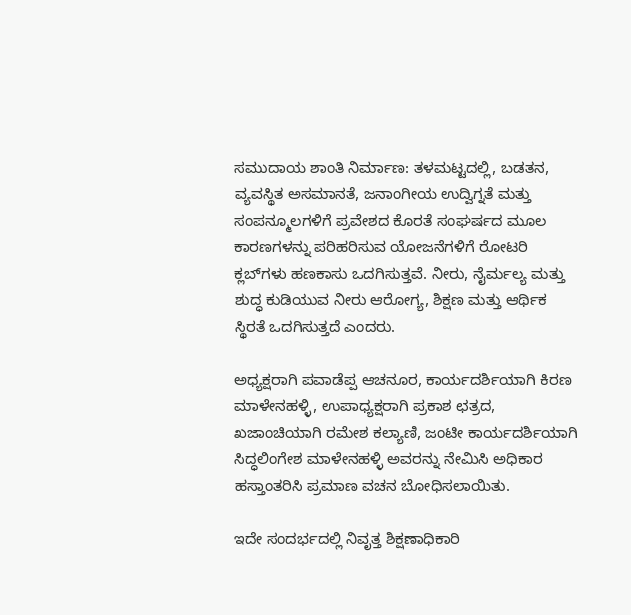ಸಮುದಾಯ ಶಾಂತಿ ನಿರ್ಮಾಣ: ತಳಮಟ್ಟದಲ್ಲಿ, ಬಡತನ, ವ್ಯವಸ್ಥಿತ ಅಸಮಾನತೆ, ಜನಾಂಗೀಯ ಉದ್ವಿಗ್ನತೆ ಮತ್ತು ಸಂಪನ್ಮೂಲಗಳಿಗೆ ಪ್ರವೇಶದ ಕೊರತೆ ಸಂಘರ್ಷದ ಮೂಲ ಕಾರಣಗಳನ್ನು ಪರಿಹರಿಸುವ ಯೋಜನೆಗಳಿಗೆ ರೋಟರಿ ಕ್ಲಬ್‌ಗಳು ಹಣಕಾಸು ಒದಗಿಸುತ್ತವೆ. ನೀರು, ನೈರ್ಮಲ್ಯ ಮತ್ತು ಶುದ್ಧ ಕುಡಿಯುವ ನೀರು ಆರೋಗ್ಯ, ಶಿಕ್ಷಣ ಮತ್ತು ಆರ್ಥಿಕ ಸ್ಥಿರತೆ ಒದಗಿಸುತ್ತದೆ ಎಂದರು.

ಅಧ್ಯಕ್ಷರಾಗಿ ಪವಾಡೆಪ್ಪ ಆಚನೂರ, ಕಾರ್ಯದರ್ಶಿಯಾಗಿ ಕಿರಣ ಮಾಳೇನಹಳ್ಳಿ, ಉಪಾಧ್ಯಕ್ಷರಾಗಿ ಪ್ರಕಾಶ ಛತ್ರದ, ಖಜಾಂಚಿಯಾಗಿ ರಮೇಶ ಕಲ್ಯಾಣಿ, ಜಂಟೀ ಕಾರ್ಯದರ್ಶಿಯಾಗಿ ಸಿದ್ಧಲಿಂಗೇಶ ಮಾಳೇನಹಳ್ಳಿ ಅವರನ್ನು ನೇಮಿಸಿ ಅಧಿಕಾರ ಹಸ್ತಾಂತರಿಸಿ ಪ್ರಮಾಣ ವಚನ ಬೋಧಿಸಲಾಯಿತು.

ಇದೇ ಸಂದರ್ಭದಲ್ಲಿ ನಿವೃತ್ತ ಶಿಕ್ಷಣಾಧಿಕಾರಿ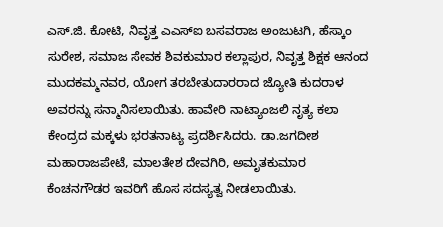ಎಸ್.ಜಿ. ಕೋಟಿ, ನಿವೃತ್ತ ಎಎಸ್ಐ ಬಸವರಾಜ ಅಂಜುಟಗಿ, ಹೆಸ್ಕಾಂ ಸುರೇಶ, ಸಮಾಜ ಸೇವಕ ಶಿವಕುಮಾರ ಕಲ್ಲಾಪುರ, ನಿವೃತ್ತ ಶಿಕ್ಷಕ ಆನಂದ ಮುದಕಮ್ಮನವರ, ಯೋಗ ತರಬೇತುದಾರರಾದ ಜ್ಯೋತಿ ಕುದರಾಳ ಅವರನ್ನು ಸನ್ಮಾನಿಸಲಾಯಿತು. ಹಾವೇರಿ ನಾಟ್ಯಾಂಜಲಿ ನೃತ್ಯ ಕಲಾ ಕೇಂದ್ರದ ಮಕ್ಕಳು ಭರತನಾಟ್ಯ ಪ್ರದರ್ಶಿಸಿದರು. ಡಾ.ಜಗದೀಶ ಮಹಾರಾಜಪೇಟೆ, ಮಾಲತೇಶ ದೇವಗಿರಿ, ಅಮೃತಕುಮಾರ ಕೆಂಚನಗೌಡರ ಇವರಿಗೆ ಹೊಸ ಸದಸ್ಯತ್ವ ನೀಡಲಾಯಿತು.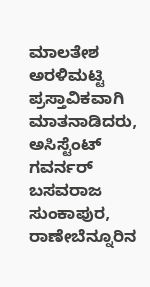ಮಾಲತೇಶ ಅರಳಿಮಟ್ಟಿ ಪ್ರಸ್ತಾವಿಕವಾಗಿ ಮಾತನಾಡಿದರು, ಅಸಿಸ್ಟೆಂಟ್ ಗವರ್ನರ್ ಬಸವರಾಜ ಸುಂಕಾಪುರ, ರಾಣೇಬೆನ್ನೂರಿನ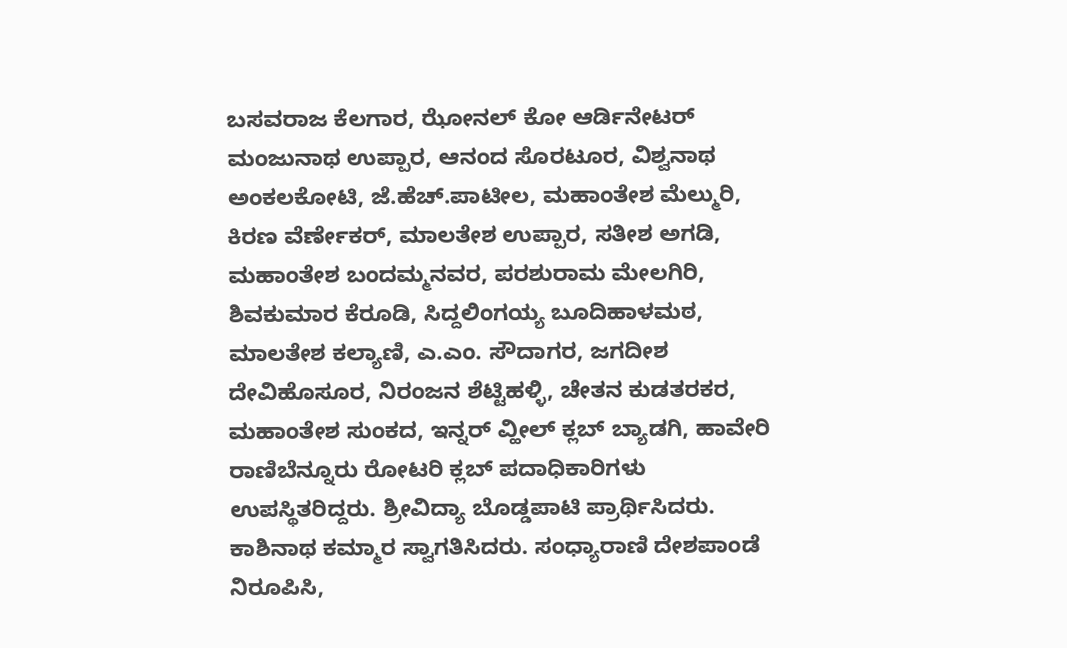ಬಸವರಾಜ ಕೆಲಗಾರ, ಝೋನಲ್ ಕೋ ಆರ್ಡಿನೇಟರ್ ಮಂಜುನಾಥ ಉಪ್ಪಾರ, ಆನಂದ ಸೊರಟೂರ, ವಿಶ್ವನಾಥ ಅಂಕಲಕೋಟಿ, ಜೆ.ಹೆಚ್.ಪಾಟೀಲ, ಮಹಾಂತೇಶ ಮೆಲ್ಮುರಿ, ಕಿರಣ ವೆರ್ಣೇಕರ್, ಮಾಲತೇಶ ಉಪ್ಪಾರ, ಸತೀಶ ಅಗಡಿ, ಮಹಾಂತೇಶ ಬಂದಮ್ಮನವರ, ಪರಶುರಾಮ ಮೇಲಗಿರಿ, ಶಿವಕುಮಾರ ಕೆರೂಡಿ, ಸಿದ್ದಲಿಂಗಯ್ಯ ಬೂದಿಹಾಳಮಠ, ಮಾಲತೇಶ ಕಲ್ಯಾಣಿ, ಎ.ಎಂ. ಸೌದಾಗರ, ಜಗದೀಶ ದೇವಿಹೊಸೂರ, ನಿರಂಜನ ಶೆಟ್ಟಿಹಳ್ಳಿ, ಚೇತನ ಕುಡತರಕರ, ಮಹಾಂತೇಶ ಸುಂಕದ, ಇನ್ನರ್ ವ್ಹೀಲ್ ಕ್ಲಬ್ ಬ್ಯಾಡಗಿ, ಹಾವೇರಿ ರಾಣಿಬೆನ್ನೂರು ರೋಟರಿ ಕ್ಲಬ್ ಪದಾಧಿಕಾರಿಗಳು ಉಪಸ್ಥಿತರಿದ್ದರು. ಶ್ರೀವಿದ್ಯಾ ಬೊಡ್ಡಪಾಟಿ ಪ್ರಾರ್ಥಿಸಿದರು. ಕಾಶಿನಾಥ ಕಮ್ಮಾರ ಸ್ವಾಗತಿಸಿದರು. ಸಂಧ್ಯಾರಾಣಿ ದೇಶಪಾಂಡೆ ನಿರೂಪಿಸಿ,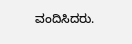ವಂದಿಸಿದರು.